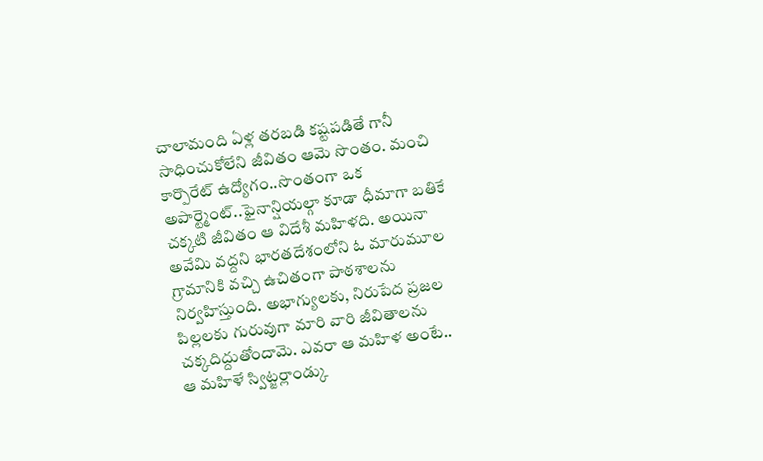చాలామంది ఏళ్ల తరబడి కష్టపడితే గానీ సాధించుకోలేని జీవితం ఆమె సొంతం. మంచి కార్పొరేట్ ఉద్యోగం..సొంతంగా ఒక అపార్ట్మెంట్..ఫైనాన్షియల్గా కూడా ధీమాగా బతికే చక్కటి జీవితం ఆ విదేశీ మహిళది. అయినా అవేమి వద్దని భారతదేశంలోని ఓ మారుమూల గ్రామానికి వచ్చి ఉచితంగా పాఠశాలను నిర్వహిస్తుంది. అభాగ్యులకు, నిరుపేద ప్రజల పిల్లలకు గురువుగా మారి వారి జీవితాలను చక్కదిద్దుతోందామె. ఎవరా ఆ మహిళ అంటే..
ఆ మహిళే స్విట్జర్లాండ్కు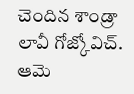చెందిన శాండ్రా లావీ గోజ్కోవిచ్. ఆమె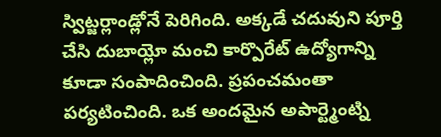స్విట్జర్లాండ్లోనే పెరిగింది. అక్కడే చదువుని పూర్తి చేసి దుబాయ్లో మంచి కార్పొరేట్ ఉద్యోగాన్ని కూడా సంపాదించింది. ప్రపంచమంతా పర్యటించింది. ఒక అందమైన అపార్ట్మెంట్ని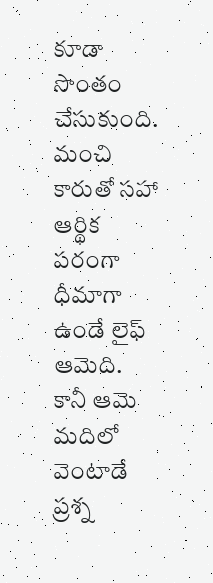కూడా సొంతం చేసుకుంది. మంచి కారుతో సహా ఆర్థిక పరంగా ధీమాగా ఉండే లైఫ్ ఆమెది.
కానీ ఆమె మదిలో వెంటాడే ప్రశ్న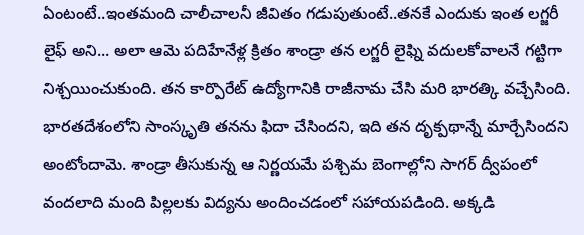ఏంటంటే..ఇంతమంది చాలీచాలనీ జీవితం గడుపుతుంటే..తనకే ఎందుకు ఇంత లగ్జరీ లైఫ్ అని... అలా ఆమె పదిహేనేళ్ల క్రితం శాండ్రా తన లగ్జరీ లైఫ్ని వదులకోవాలనే గట్టిగా నిశ్చయించుకుంది. తన కార్పొరేట్ ఉద్యోగానికి రాజీనామ చేసి మరి భారత్కి వచ్చేసింది. భారతదేశంలోని సాంస్కృతి తనను ఫిదా చేసిందని, ఇది తన దృక్పథాన్నే మార్చేసిందని అంటోందామె. శాండ్రా తీసుకున్న ఆ నిర్ణయమే పశ్చిమ బెంగాల్లోని సాగర్ ద్వీపంలో వందలాది మంది పిల్లలకు విద్యను అందించడంలో సహాయపడింది. అక్కడి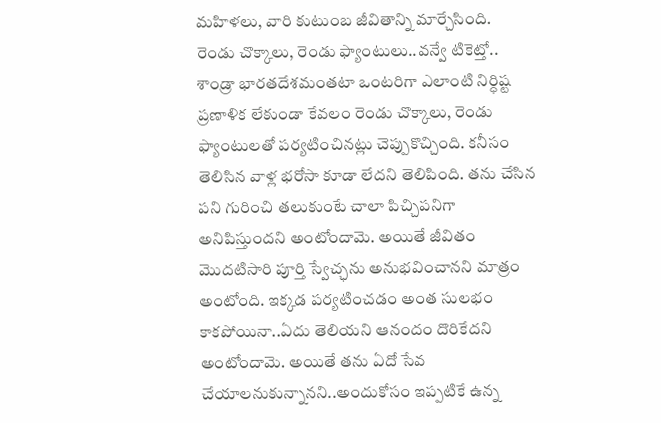మహిళలు, వారి కుటుంబ జీవితాన్ని మార్చేసింది.
రెండు చొక్కాలు, రెండు ఫ్యాంటులు..వన్వే టికెట్తో..
శాండ్రా భారతదేశమంతటా ఒంటరిగా ఎలాంటి నిర్ధిష్ట ప్రణాళిక లేకుండా కేవలం రెండు చొక్కాలు, రెండు ఫ్యాంటులతో పర్యటించినట్లు చెప్పుకొచ్చింది. కనీసం తెలిసిన వాళ్ల భరోసా కూడా లేదని తెలిపింది. తను చేసిన పని గురించి తలుకుంటే చాలా పిచ్చిపనిగా అనిపిస్తుందని అంటోందామె. అయితే జీవితం మొదటిసారి పూర్తి స్వేచ్ఛను అనుభవించానని మాత్రం అంటోంది. ఇక్కడ పర్యటించడం అంత సులభం కాకపోయినా..ఏదు తెలియని ఆనందం దొరికేదని అంటోందామె. అయితే తను ఏదో సేవ చేయాలనుకున్నానని..అందుకోసం ఇప్పటికే ఉన్న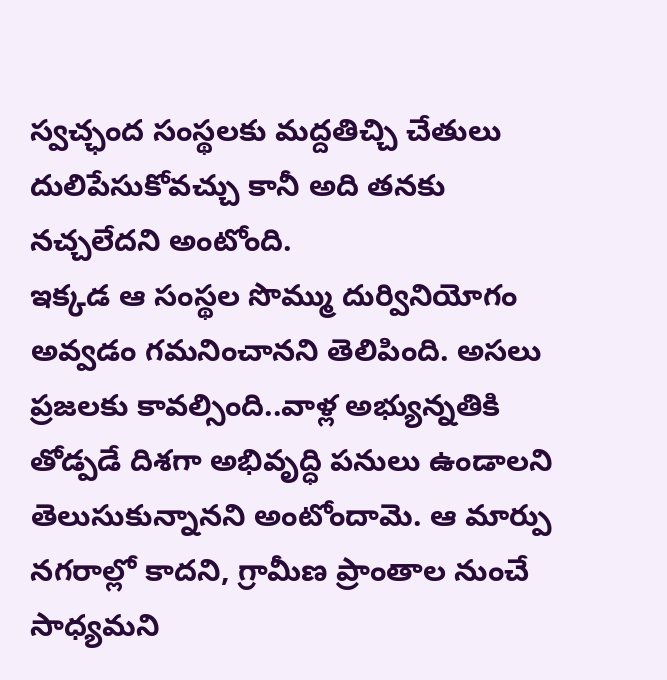స్వచ్ఛంద సంస్థలకు మద్దతిచ్చి చేతులు దులిపేసుకోవచ్చు కానీ అది తనకు నచ్చలేదని అంటోంది.
ఇక్కడ ఆ సంస్థల సొమ్ము దుర్వినియోగం అవ్వడం గమనించానని తెలిపింది. అసలు ప్రజలకు కావల్సింది..వాళ్ల అభ్యున్నతికి తోడ్పడే దిశగా అభివృద్ధి పనులు ఉండాలని తెలుసుకున్నానని అంటోందామె. ఆ మార్పు నగరాల్లో కాదని, గ్రామీణ ప్రాంతాల నుంచే సాధ్యమని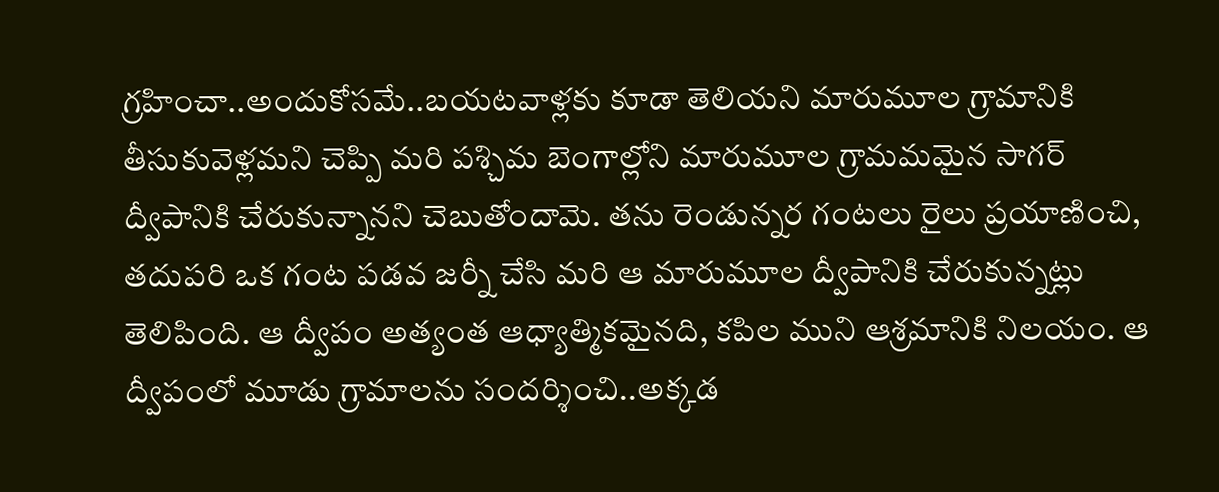గ్రహించా..అందుకోసమే..బయటవాళ్లకు కూడా తెలియని మారుమూల గ్రామానికి తీసుకువెళ్లమని చెప్పి మరి పశ్చిమ బెంగాల్లోని మారుమూల గ్రామమమైన సాగర్ ద్వీపానికి చేరుకున్నానని చెబుతోందామె. తను రెండున్నర గంటలు రైలు ప్రయాణించి, తదుపరి ఒక గంట పడవ జర్నీ చేసి మరి ఆ మారుమూల ద్వీపానికి చేరుకున్నట్లు తెలిపింది. ఆ ద్వీపం అత్యంత ఆధ్యాత్మికమైనది, కపిల ముని ఆశ్రమానికి నిలయం. ఆ ద్వీపంలో మూడు గ్రామాలను సందర్శించి..అక్కడ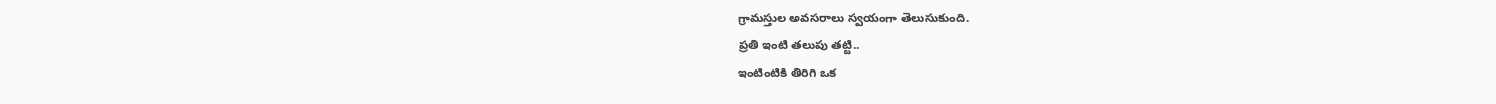గ్రామస్తుల అవసరాలు స్వయంగా తెలుసుకుంది.
ప్రతి ఇంటి తలుపు తట్టి..
ఇంటింటికి తిరిగి ఒక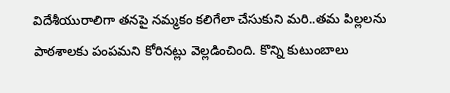విదేశీయురాలిగా తనపై నమ్మకం కలిగేలా చేసుకుని మరి..తమ పిల్లలను పాఠశాలకు పంపమని కోరినట్లు వెల్లడించింది. కొన్ని కుటుంబాలు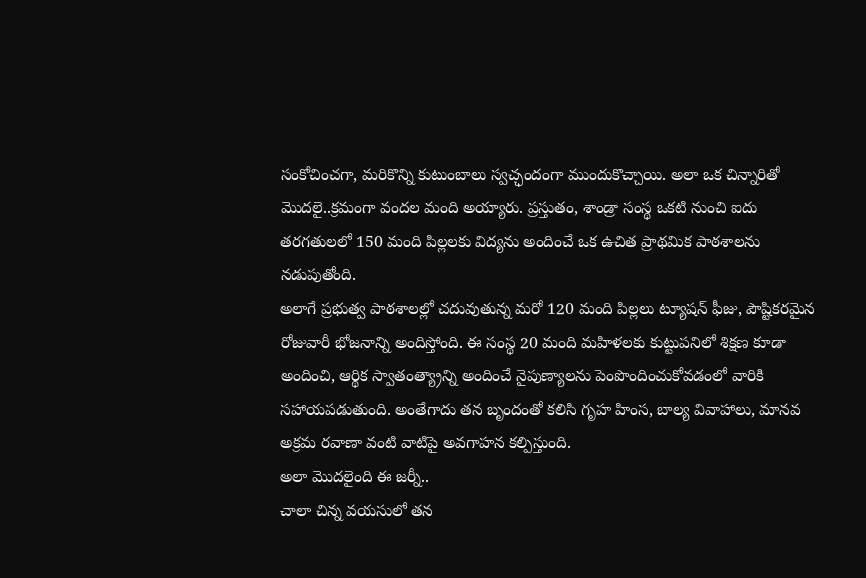సంకోచించగా, మరికొన్ని కుటుంబాలు స్వచ్ఛందంగా ముందుకొచ్చాయి. అలా ఒక చిన్నారితో మొదలై..క్రమంగా వందల మంది అయ్యారు. ప్రస్తుతం, శాండ్రా సంస్థ ఒకటి నుంచి ఐదు తరగతులలో 150 మంది పిల్లలకు విద్యను అందించే ఒక ఉచిత ప్రాథమిక పాఠశాలను నడుపుతోంది.
అలాగే ప్రభుత్వ పాఠశాలల్లో చదువుతున్న మరో 120 మంది పిల్లలు ట్యూషన్ ఫీజు, పౌష్టికరమైన రోజువారీ భోజనాన్ని అందిస్తోంది. ఈ సంస్థ 20 మంది మహిళలకు కుట్టుపనిలో శిక్షణ కూడా అందించి, ఆర్థిక స్వాతంత్య్రాన్ని అందించే నైపుణ్యాలను పెంపొందించుకోవడంలో వారికి సహాయపడుతుంది. అంతేగాదు తన బృందంతో కలిసి గృహ హింస, బాల్య వివాహాలు, మానవ అక్రమ రవాణా వంటి వాటిపై అవగాహన కల్పిస్తుంది.
అలా మొదలైంది ఈ జర్నీ..
చాలా చిన్న వయసులో తన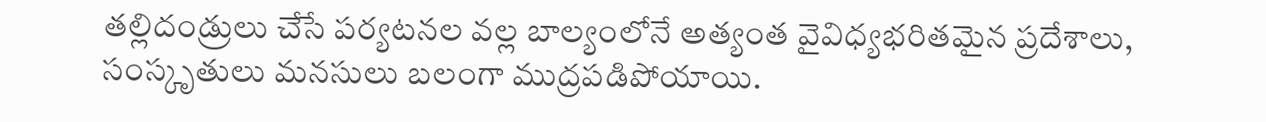తల్లిదండ్రులు చేసే పర్యటనల వల్ల బాల్యంలోనే అత్యంత వైవిధ్యభరితమైన ప్రదేశాలు, సంస్కృతులు మనసులు బలంగా ముద్రపడిపోయాయి.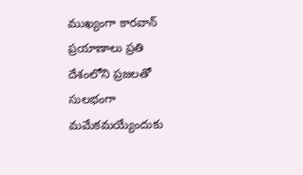ముఖ్యంగా కారవాన్ ప్రయాణాలు ప్రతి దేశంలోని ప్రజలతో సులభంగా మమేకమయ్యేందుకు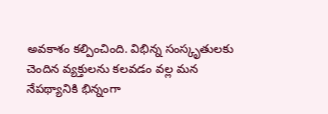అవకాశం కల్పించింది. విభిన్న సంస్కృతులకు చెందిన వ్యక్తులను కలవడం వల్ల మన నేపథ్యానికి భిన్నంగా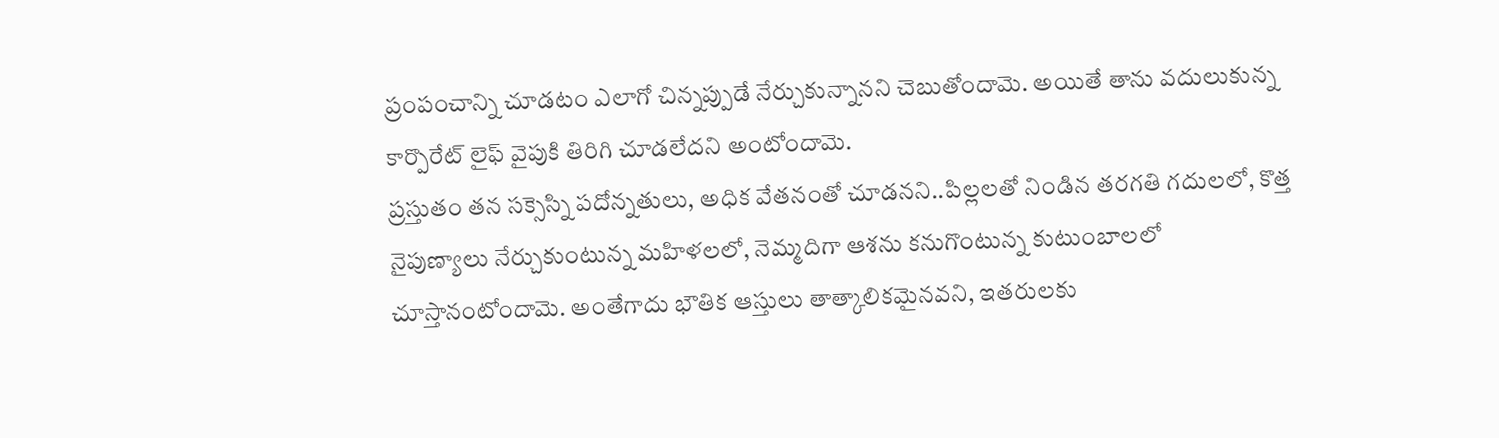ప్రంపంచాన్ని చూడటం ఎలాగో చిన్నప్పుడే నేర్చుకున్నానని చెబుతోందామె. అయితే తాను వదులుకున్న కార్పొరేట్ లైఫ్ వైపుకి తిరిగి చూడలేదని అంటోందామె.
ప్రస్తుతం తన సక్సెస్ని పదోన్నతులు, అధిక వేతనంతో చూడనని..పిల్లలతో నిండిన తరగతి గదులలో, కొత్త నైపుణ్యాలు నేర్చుకుంటున్న మహిళలలో, నెమ్మదిగా ఆశను కనుగొంటున్న కుటుంబాలలో చూస్తానంటోందామె. అంతేగాదు భౌతిక ఆస్తులు తాత్కాలికమైనవని, ఇతరులకు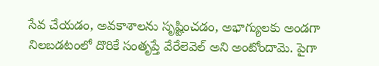సేవ చేయడం, అవకాశాలను సృష్టించడం, అభాగ్యులకు అండగా నిలబడటంలో దొరికే సంతృప్తే వేరేలెవెల్ అని అంటోందామె. పైగా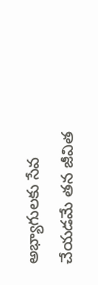అభ్యాగులకు సేవ చేయడమే తన జీవిత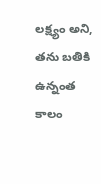లక్ష్యం అని, తను బతికి ఉన్నంత కాలం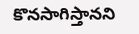కొనసాగిస్తానని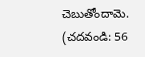చెబుతోందామె.
(చదవండి: 56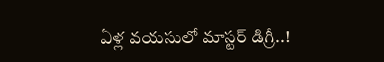ఏళ్ల వయసులో మాస్టర్ డిగ్రీ..!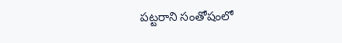పట్టరాని సంతోషంలో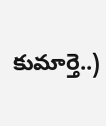కుమార్తె..)